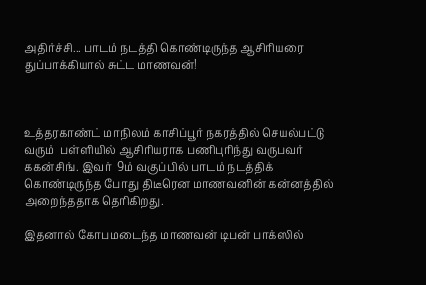அதிர்ச்சி... பாடம் நடத்தி கொண்டிருந்த ஆசிரியரை துப்பாக்கியால் சுட்ட மாணவன்!



உத்தரகாண்ட் மாநிலம் காசிப்பூர் நகரத்தில் செயல்பட்டு வரும்  பள்ளியில் ஆசிரியராக பணிபுரிந்து வருபவர் ககன்சிங். இவர்  9ம் வகுப்பில் பாடம் நடத்திக் கொண்டிருந்த போது திடீரென மாணவனின் கன்னத்தில் அறைந்ததாக தெரிகிறது.

இதனால் கோபமடைந்த மாணவன் டிபன் பாக்ஸில்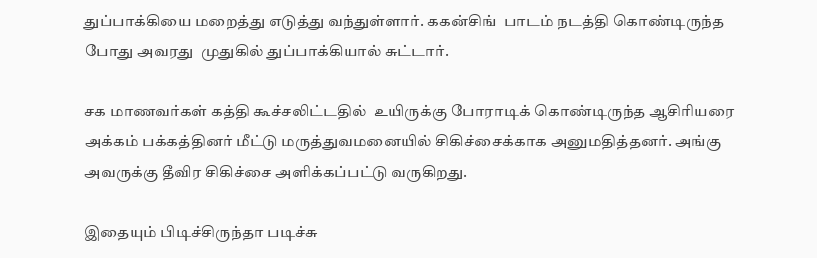துப்பாக்கியை மறைத்து எடுத்து வந்துள்ளார். ககன்சிங்  பாடம் நடத்தி கொண்டிருந்த போது அவரது  முதுகில் துப்பாக்கியால் சுட்டார்.

சக மாணவர்கள் கத்தி கூச்சலிட்டதில்  உயிருக்கு போராடிக் கொண்டிருந்த ஆசிரியரை அக்கம் பக்கத்தினர் மீட்டு மருத்துவமனையில் சிகிச்சைக்காக அனுமதித்தனர். அங்கு அவருக்கு தீவிர சிகிச்சை அளிக்கப்பட்டு வருகிறது.

இதையும் பிடிச்சிருந்தா படிச்சு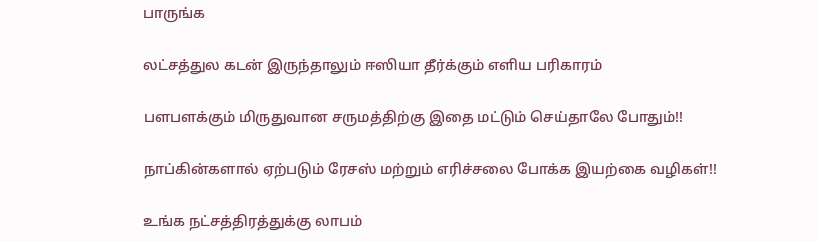பாருங்க

லட்சத்துல கடன் இருந்தாலும் ஈஸியா தீர்க்கும் எளிய பரிகாரம்

பளபளக்கும் மிருதுவான சருமத்திற்கு இதை மட்டும் செய்தாலே போதும்!!

நாப்கின்களால் ஏற்படும் ரேசஸ் மற்றும் எரிச்சலை போக்க இயற்கை வழிகள்!!

உங்க நட்சத்திரத்துக்கு லாபம்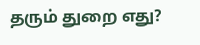தரும் துறை எது?